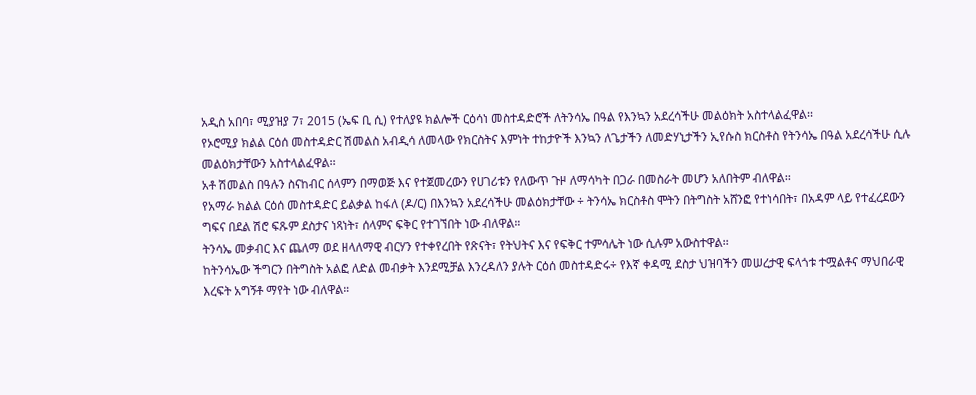አዲስ አበባ፣ ሚያዝያ 7፣ 2015 (ኤፍ ቢ ሲ) የተለያዩ ክልሎች ርዕሳነ መስተዳድሮች ለትንሳኤ በዓል የእንኳን አደረሳችሁ መልዕክት አስተላልፈዋል፡፡
የኦሮሚያ ክልል ርዕሰ መስተዳድር ሽመልስ አብዲሳ ለመላው የክርስትና እምነት ተከታዮች እንኳን ለጌታችን ለመድሃኒታችን ኢየሱስ ክርስቶስ የትንሳኤ በዓል አደረሳችሁ ሲሉ መልዕክታቸውን አስተላልፈዋል፡፡
አቶ ሽመልስ በዓሉን ስናከብር ሰላምን በማወጅ እና የተጀመረውን የሀገሪቱን የለውጥ ጉዞ ለማሳካት በጋራ በመስራት መሆን አለበትም ብለዋል፡፡
የአማራ ክልል ርዕሰ መስተዳድር ይልቃል ከፋለ (ዶ/ር) በእንኳን አደረሳችሁ መልዕክታቸው ÷ ትንሳኤ ክርስቶስ ሞትን በትግስት አሸንፎ የተነሳበት፣ በአዳም ላይ የተፈረደውን ግፍና በደል ሽሮ ፍጹም ደስታና ነጻነት፣ ሰላምና ፍቅር የተገኘበት ነው ብለዋል።
ትንሳኤ መቃብር እና ጨለማ ወደ ዘላለማዊ ብርሃን የተቀየረበት የጽናት፣ የትህትና እና የፍቅር ተምሳሌት ነው ሲሉም አውስተዋል፡፡
ከትንሳኤው ችግርን በትግስት አልፎ ለድል መብቃት እንደሚቻል እንረዳለን ያሉት ርዕሰ መስተዳድሩ÷ የእኛ ቀዳሚ ደስታ ህዝባችን መሠረታዊ ፍላጎቱ ተሟልቶና ማህበራዊ እረፍት አግኝቶ ማየት ነው ብለዋል።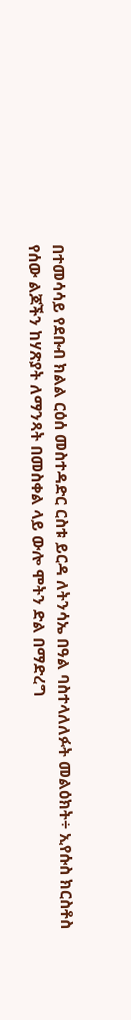በተመሳሳይ የደቡብ ክልል ርዕሰ መስተዳድር ርስቱ ይርዳ ለትንሳኤ በዓል ባስተላለለፉት መልዕክት÷ ኢየሱስ ክርስቶስ የሰው ልጆችን ከሃጽያት ለማንጻት በመስቀል ላይ ውሎ ሞትን ድል በማድረግ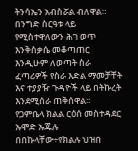ትንሳኤን አብስሯል ብለዋል።
በንግድ ስርዓቱ ላይ የሚስተዋለውን ሕገ ወጥ እንቅስቃሴ መቆጣጠር እንዲሁም ለወጣት ስራ ፈጣሪዎች የስራ እድል ማመቻቸት እና ተያያዥ ጉዳዮች ላይ በትኩረት እንደሚሰራ ጠቅሰዋል፡፡
የጋምቤላ ክልል ርዕሰ መስተዳደር ኡሞድ ኡጁሉ በበኩላቸው÷የክልሉ ህዝበ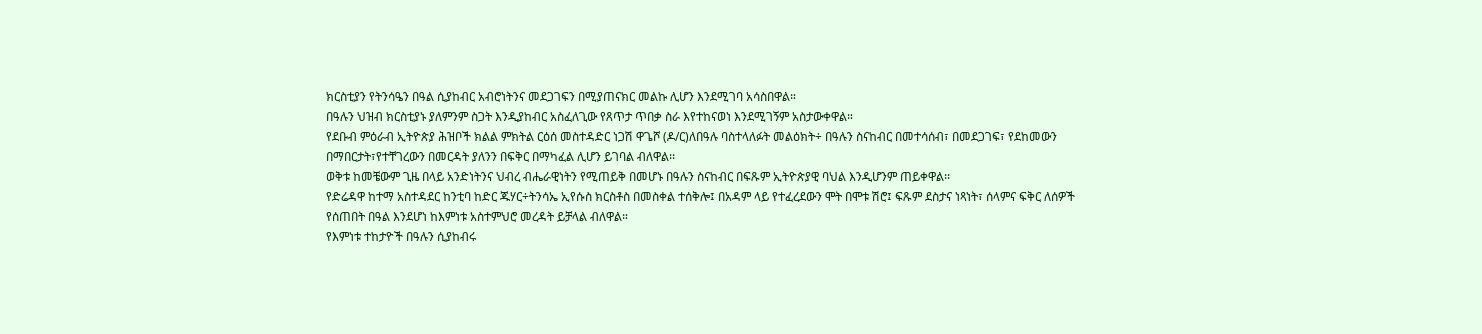ክርስቲያን የትንሳዔን በዓል ሲያከብር አብሮነትንና መደጋገፍን በሚያጠናክር መልኩ ሊሆን እንደሚገባ አሳስበዋል።
በዓሉን ህዝብ ክርስቲያኑ ያለምንም ስጋት እንዲያከብር አስፈለጊው የጸጥታ ጥበቃ ስራ እየተከናወነ እንደሚገኝም አስታውቀዋል።
የደቡብ ምዕራብ ኢትዮጵያ ሕዝቦች ክልል ምክትል ርዕሰ መስተዳድር ነጋሽ ዋጌሾ (ዶ/ር)ለበዓሉ ባስተላለፉት መልዕክት÷ በዓሉን ስናከብር በመተሳሰብ፣ በመደጋገፍ፣ የደከመውን በማበርታት፣የተቸገረውን በመርዳት ያለንን በፍቅር በማካፈል ሊሆን ይገባል ብለዋል፡፡
ወቅቱ ከመቼውም ጊዜ በላይ አንድነትንና ህብረ ብሔራዊነትን የሚጠይቅ በመሆኑ በዓሉን ስናከብር በፍጹም ኢትዮጵያዊ ባህል እንዲሆንም ጠይቀዋል፡፡
የድሬዳዋ ከተማ አስተዳደር ከንቲባ ከድር ጁሃር÷ትንሳኤ ኢየሱስ ክርስቶስ በመስቀል ተሰቅሎ፤ በአዳም ላይ የተፈረደውን ሞት በሞቱ ሽሮ፤ ፍጹም ደስታና ነጻነት፣ ሰላምና ፍቅር ለሰዎች የሰጠበት በዓል እንደሆነ ከእምነቱ አስተምህሮ መረዳት ይቻላል ብለዋል።
የእምነቱ ተከታዮች በዓሉን ሲያከብሩ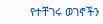የተቸገሩ ወገኖችን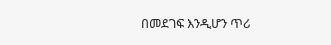በመደገፍ እንዲሆን ጥሪ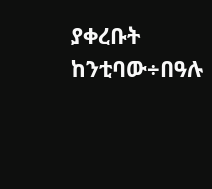ያቀረቡት ከንቲባው÷በዓሉ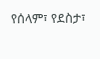የሰላም፣ የደስታ፣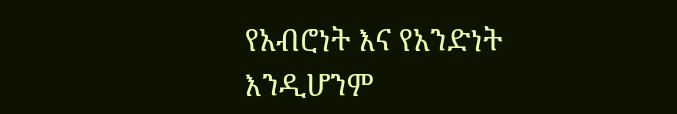የአብሮነት እና የአንድነት እንዲሆንም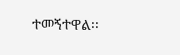ተመኝተዋል፡፡